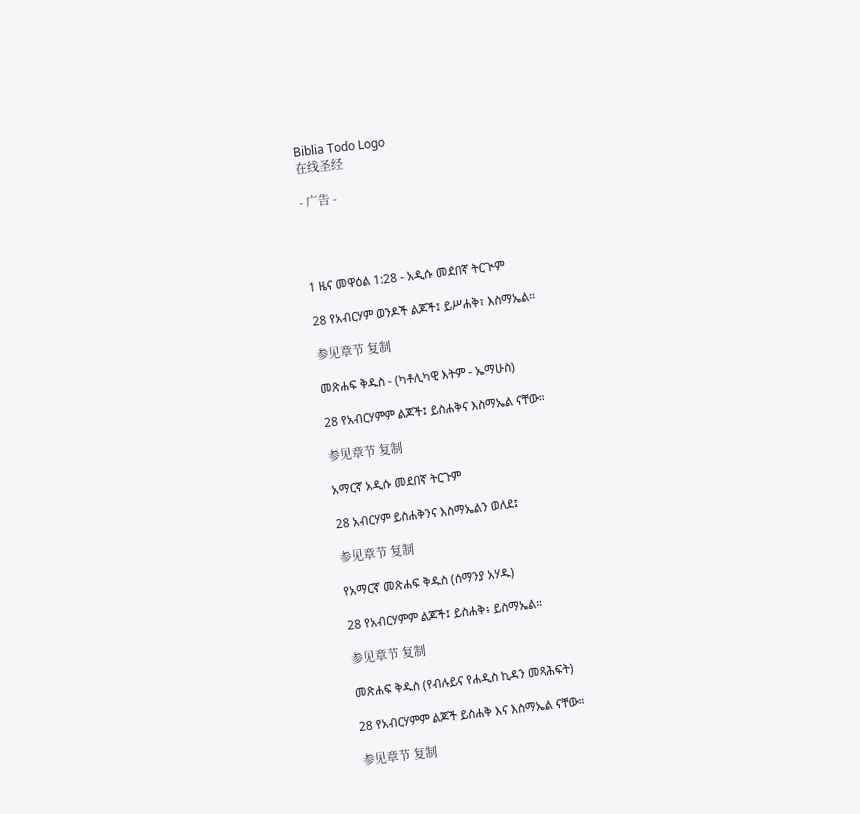Biblia Todo Logo
在线圣经

- 广告 -




1 ዜና መዋዕል 1:28 - አዲሱ መደበኛ ትርጒም

28 የአብርሃም ወንዶች ልጆች፤ ይሥሐቅ፣ እስማኤል።

参见章节 复制

መጽሐፍ ቅዱስ - (ካቶሊካዊ እትም - ኤማሁስ)

28 የአብርሃምም ልጆች፤ ይስሐቅና እስማኤል ናቸው።

参见章节 复制

አማርኛ አዲሱ መደበኛ ትርጉም

28 አብርሃም ይስሐቅንና እስማኤልን ወለደ፤

参见章节 复制

የአማርኛ መጽሐፍ ቅዱስ (ሰማንያ አሃዱ)

28 የአብርሃምም ልጆች፤ ይስሐቅ፥ ይስማኤል።

参见章节 复制

መጽሐፍ ቅዱስ (የብሉይና የሐዲስ ኪዳን መጻሕፍት)

28 የአብርሃምም ልጆች ይስሐቅ እና እስማኤል ናቸው።

参见章节 复制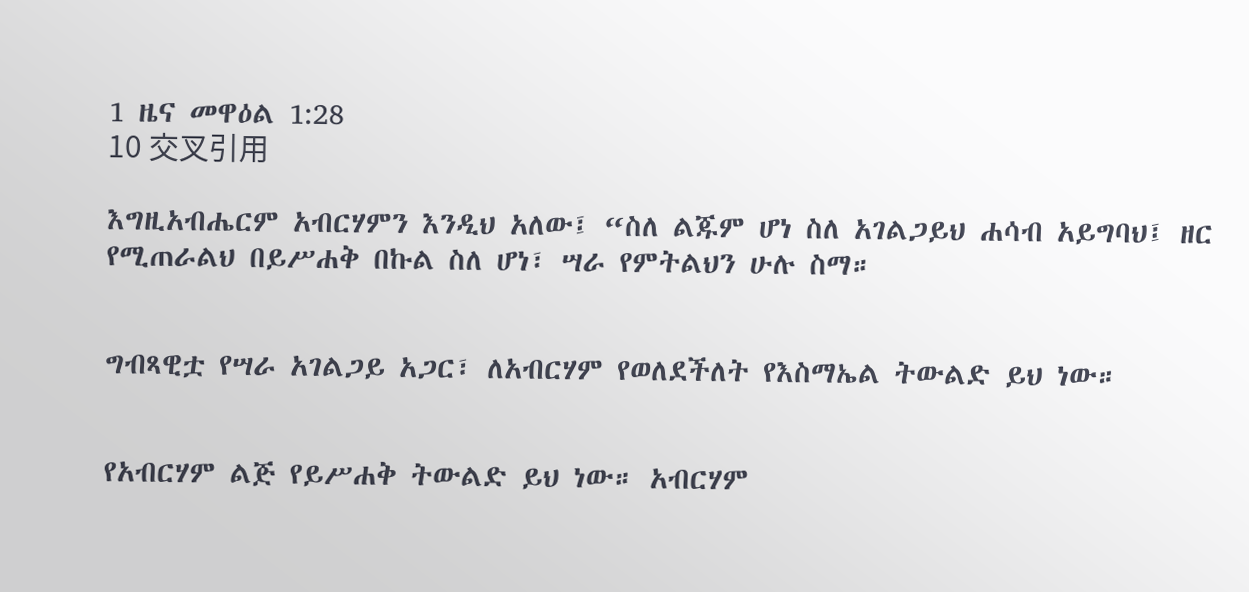1 ዜና መዋዕል 1:28
10 交叉引用

እግዚአብሔርም አብርሃምን እንዲህ አለው፤ “ስለ ልጁም ሆነ ስለ አገልጋይህ ሐሳብ አይግባህ፤ ዘር የሚጠራልህ በይሥሐቅ በኩል ስለ ሆነ፣ ሣራ የምትልህን ሁሉ ስማ።


ግብጻዊቷ የሣራ አገልጋይ አጋር፣ ለአብርሃም የወለደችለት የእስማኤል ትውልድ ይህ ነው።


የአብርሃም ልጅ የይሥሐቅ ትውልድ ይህ ነው። አብርሃም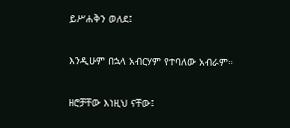ይሥሐቅን ወለደ፤


እንዲሁም በኋላ አብርሃም የተባለው አብራም።


ዘሮቻቸው እነዚህ ናቸው፤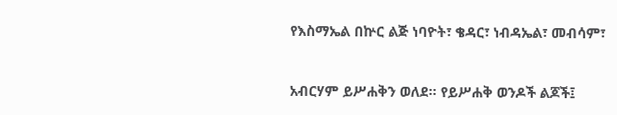የእስማኤል በኵር ልጅ ነባዮት፣ ቄዳር፣ ነብዳኤል፣ መብሳም፣


አብርሃም ይሥሐቅን ወለደ። የይሥሐቅ ወንዶች ልጆች፤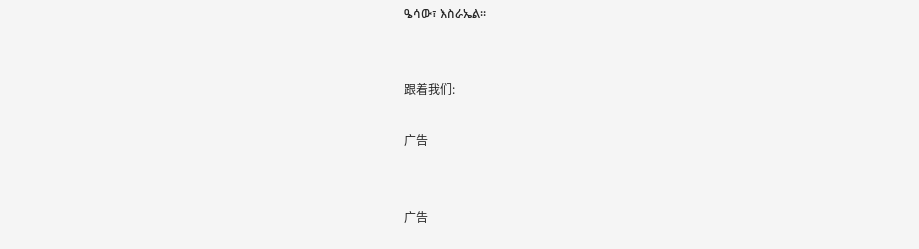ዔሳው፣ እስራኤል።


跟着我们:

广告


广告